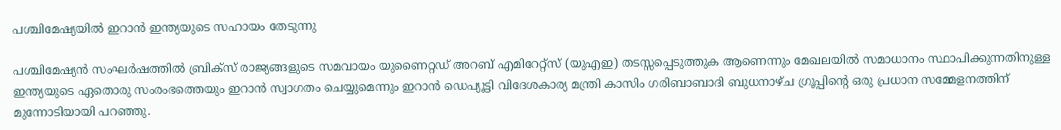പശ്ചിമേഷ്യയിൽ ഇറാൻ ഇന്ത്യയുടെ സഹായം തേടുന്നു

പശ്ചിമേഷ്യൻ സംഘർഷത്തിൽ ബ്രിക്‌സ് രാജ്യങ്ങളുടെ സമവായം യുണൈറ്റഡ് അറബ് എമിറേറ്റ്‌സ് (യുഎഇ) തടസ്സപ്പെടുത്തുക ആണെന്നും മേഖലയിൽ സമാധാനം സ്ഥാപിക്കുന്നതിനുള്ള ഇന്ത്യയുടെ ഏതൊരു സംരംഭത്തെയും ഇറാൻ സ്വാഗതം ചെയ്യുമെന്നും ഇറാൻ ഡെപ്യൂട്ടി വിദേശകാര്യ മന്ത്രി കാസിം ഗരിബാബാദി ബുധനാഴ്‌ച ഗ്രൂപ്പിൻ്റെ ഒരു പ്രധാന സമ്മേളനത്തിന് മുന്നോടിയായി പറഞ്ഞു.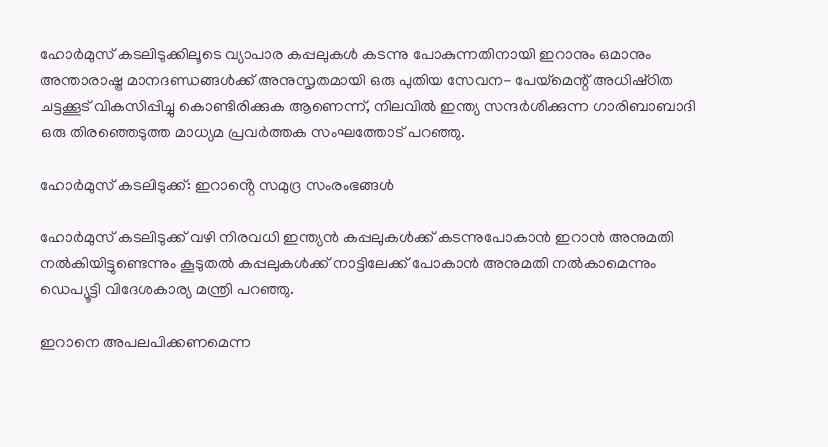ഹോർമുസ് കടലിടുക്കിലൂടെ വ്യാപാര കപ്പലുകൾ കടന്നു പോകുന്നതിനായി ഇറാനും ഒമാനും അന്താരാഷ്ട്ര മാനദണ്ഡങ്ങൾക്ക് അനുസൃതമായി ഒരു പുതിയ സേവന- പേയ്‌മെന്റ് അധിഷ്‌ഠിത ചട്ടക്കൂട് വികസിപ്പിച്ചു കൊണ്ടിരിക്കുക ആണെന്ന്, നിലവിൽ ഇന്ത്യ സന്ദർശിക്കുന്ന ഗാരിബാബാദി ഒരു തിരഞ്ഞെടുത്ത മാധ്യമ പ്രവർത്തക സംഘത്തോട് പറഞ്ഞു.

ഹോർമുസ് കടലിടുക്ക്: ഇറാൻ്റെ സമുദ്ര സംരംഭങ്ങൾ

ഹോർമുസ് കടലിടുക്ക് വഴി നിരവധി ഇന്ത്യൻ കപ്പലുകൾക്ക് കടന്നുപോകാൻ ഇറാൻ അനുമതി നൽകിയിട്ടുണ്ടെന്നും കൂടുതൽ കപ്പലുകൾക്ക് നാട്ടിലേക്ക് പോകാൻ അനുമതി നൽകാമെന്നും ഡെപ്യൂട്ടി വിദേശകാര്യ മന്ത്രി പറഞ്ഞു.

ഇറാനെ അപലപിക്കണമെന്ന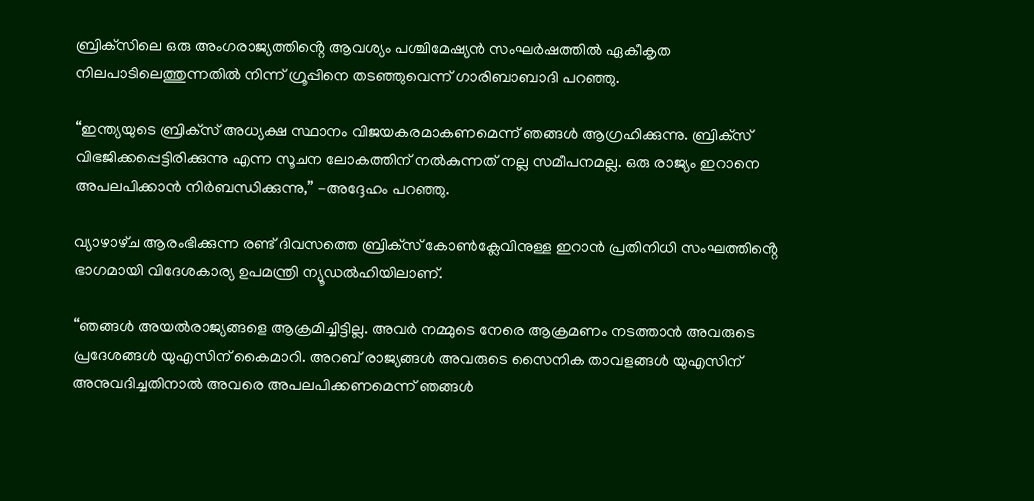ബ്രിക്‌സിലെ ഒരു അംഗരാജ്യത്തിൻ്റെ ആവശ്യം പശ്ചിമേഷ്യൻ സംഘർഷത്തിൽ ഏകീകൃത നിലപാടിലെത്തുന്നതിൽ നിന്ന് ഗ്രൂപ്പിനെ തടഞ്ഞുവെന്ന് ഗാരിബാബാദി പറഞ്ഞു.

“ഇന്ത്യയുടെ ബ്രിക്‌സ് അധ്യക്ഷ സ്ഥാനം വിജയകരമാകണമെന്ന് ഞങ്ങൾ ആഗ്രഹിക്കുന്നു. ബ്രിക്‌സ് വിഭജിക്കപ്പെട്ടിരിക്കുന്നു എന്ന സൂചന ലോകത്തിന് നൽകുന്നത് നല്ല സമീപനമല്ല. ഒരു രാജ്യം ഇറാനെ അപലപിക്കാൻ നിർബന്ധിക്കുന്നു,” -അദ്ദേഹം പറഞ്ഞു.

വ്യാഴാഴ്‌ച ആരംഭിക്കുന്ന രണ്ട് ദിവസത്തെ ബ്രിക്‌സ് കോൺക്ലേവിനുള്ള ഇറാൻ പ്രതിനിധി സംഘത്തിൻ്റെ ഭാഗമായി വിദേശകാര്യ ഉപമന്ത്രി ന്യൂഡൽഹിയിലാണ്.

“ഞങ്ങൾ അയൽരാജ്യങ്ങളെ ആക്രമിച്ചിട്ടില്ല. അവർ നമ്മുടെ നേരെ ആക്രമണം നടത്താൻ അവരുടെ പ്രദേശങ്ങൾ യുഎസിന് കൈമാറി. അറബ് രാജ്യങ്ങൾ അവരുടെ സൈനിക താവളങ്ങൾ യുഎസിന് അനുവദിച്ചതിനാൽ അവരെ അപലപിക്കണമെന്ന് ഞങ്ങൾ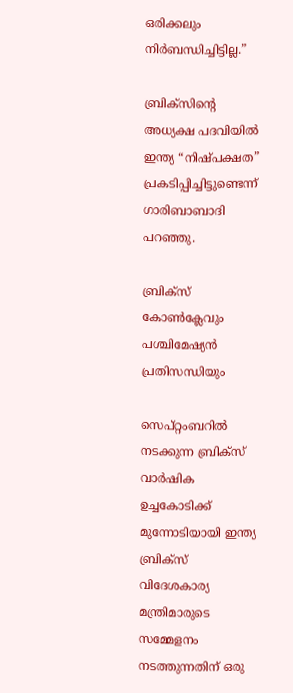ഒരിക്കലും നിർബന്ധിച്ചിട്ടില്ല.”

ബ്രിക്‌സിൻ്റെ അധ്യക്ഷ പദവിയിൽ ഇന്ത്യ “നിഷ്‌പക്ഷത” പ്രകടിപ്പിച്ചിട്ടുണ്ടെന്ന് ഗാരിബാബാദി പറഞ്ഞു.

ബ്രിക്‌സ് കോൺക്ലേവും പശ്ചിമേഷ്യൻ പ്രതിസന്ധിയും

സെപ്റ്റംബറിൽ നടക്കുന്ന ബ്രിക്‌സ് വാർഷിക ഉച്ചകോടിക്ക് മുന്നോടിയായി ഇന്ത്യ ബ്രിക്‌സ് വിദേശകാര്യ മന്ത്രിമാരുടെ സമ്മേളനം നടത്തുന്നതിന് ഒരു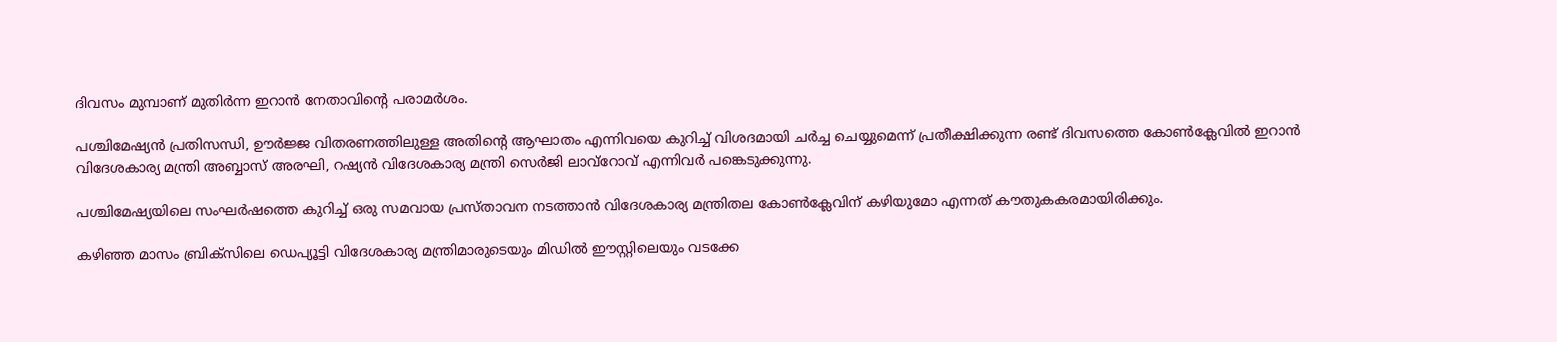ദിവസം മുമ്പാണ് മുതിർന്ന ഇറാൻ നേതാവിൻ്റെ പരാമർശം.

പശ്ചിമേഷ്യൻ പ്രതിസന്ധി, ഊർജ്ജ വിതരണത്തിലുള്ള അതിൻ്റെ ആഘാതം എന്നിവയെ കുറിച്ച് വിശദമായി ചർച്ച ചെയ്യുമെന്ന് പ്രതീക്ഷിക്കുന്ന രണ്ട് ദിവസത്തെ കോൺക്ലേവിൽ ഇറാൻ വിദേശകാര്യ മന്ത്രി അബ്ബാസ് അരഘി, റഷ്യൻ വിദേശകാര്യ മന്ത്രി സെർജി ലാവ്‌റോവ് എന്നിവർ പങ്കെടുക്കുന്നു.

പശ്ചിമേഷ്യയിലെ സംഘർഷത്തെ കുറിച്ച് ഒരു സമവായ പ്രസ്‌താവന നടത്താൻ വിദേശകാര്യ മന്ത്രിതല കോൺക്ലേവിന് കഴിയുമോ എന്നത് കൗതുകകരമായിരിക്കും.

കഴിഞ്ഞ മാസം ബ്രിക്‌സിലെ ഡെപ്യൂട്ടി വിദേശകാര്യ മന്ത്രിമാരുടെയും മിഡിൽ ഈസ്റ്റിലെയും വടക്കേ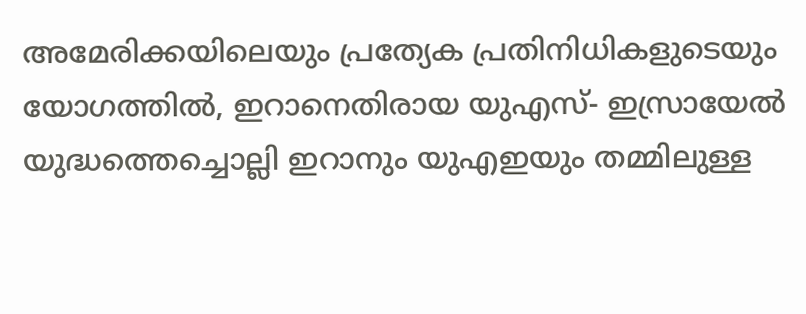അമേരിക്കയിലെയും പ്രത്യേക പ്രതിനിധികളുടെയും യോഗത്തിൽ, ഇറാനെതിരായ യുഎസ്- ഇസ്രായേൽ യുദ്ധത്തെച്ചൊല്ലി ഇറാനും യുഎഇയും തമ്മിലുള്ള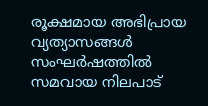രൂക്ഷമായ അഭിപ്രായ വ്യത്യാസങ്ങൾ സംഘർഷത്തിൽ സമവായ നിലപാട്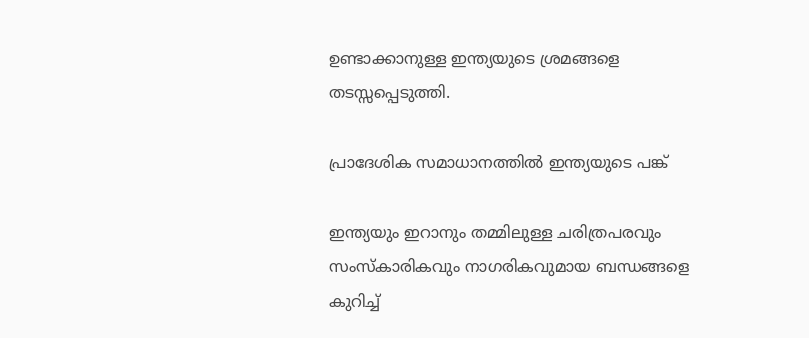ഉണ്ടാക്കാനുള്ള ഇന്ത്യയുടെ ശ്രമങ്ങളെ തടസ്സപ്പെടുത്തി.

പ്രാദേശിക സമാധാനത്തിൽ ഇന്ത്യയുടെ പങ്ക്

ഇന്ത്യയും ഇറാനും തമ്മിലുള്ള ചരിത്രപരവും സംസ്‌കാരികവും നാഗരികവുമായ ബന്ധങ്ങളെ കുറിച്ച്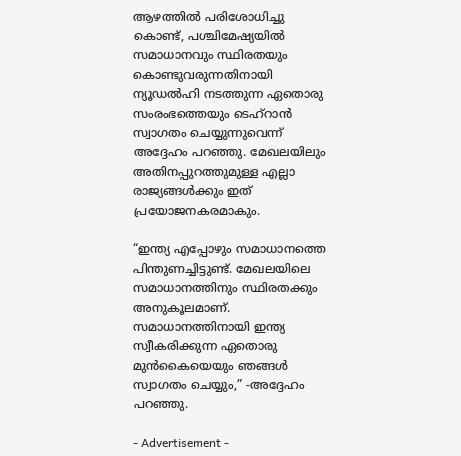ആഴത്തിൽ പരിശോധിച്ചു കൊണ്ട്, പശ്ചിമേഷ്യയിൽ സമാധാനവും സ്ഥിരതയും കൊണ്ടുവരുന്നതിനായി ന്യൂഡൽഹി നടത്തുന്ന ഏതൊരു സംരംഭത്തെയും ടെഹ്‌റാൻ സ്വാഗതം ചെയ്യുന്നുവെന്ന് അദ്ദേഹം പറഞ്ഞു. മേഖലയിലും അതിനപ്പുറത്തുമുള്ള എല്ലാ രാജ്യങ്ങൾക്കും ഇത് പ്രയോജനകരമാകും.

“ഇന്ത്യ എപ്പോഴും സമാധാനത്തെ പിന്തുണച്ചിട്ടുണ്ട്. മേഖലയിലെ സമാധാനത്തിനും സ്ഥിരതക്കും അനുകൂലമാണ്. സമാധാനത്തിനായി ഇന്ത്യ സ്വീകരിക്കുന്ന ഏതൊരു മുൻകൈയെയും ഞങ്ങൾ സ്വാഗതം ചെയ്യും,” -അദ്ദേഹം പറഞ്ഞു.

- Advertisement -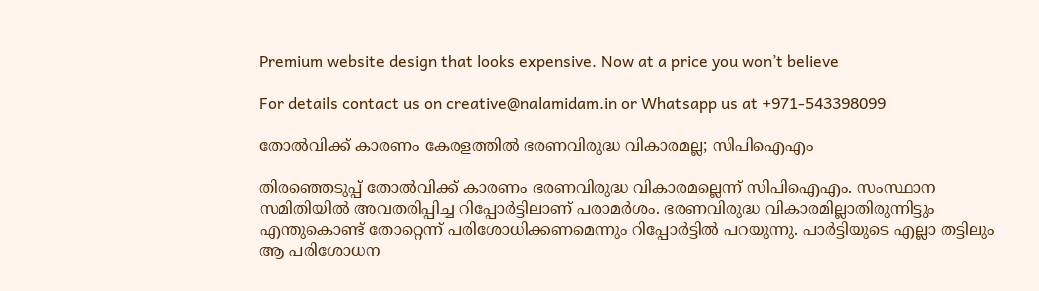Premium website design that looks expensive. Now at a price you won’t believe

For details contact us on creative@nalamidam.in or Whatsapp us at +971-543398099

തോൽവിക്ക് കാരണം കേരളത്തിൽ ഭരണവിരുദ്ധ വികാരമല്ല; സിപിഐഎം

തിരഞ്ഞെടുപ്പ് തോൽവിക്ക് കാരണം ഭരണവിരുദ്ധ വികാരമല്ലെന്ന് സിപിഐഎം. സംസ്ഥാന സമിതിയിൽ അവതരിപ്പിച്ച റിപ്പോർട്ടിലാണ് പരാമർശം. ഭരണവിരുദ്ധ വികാരമില്ലാതിരുന്നിട്ടും എന്തുകൊണ്ട് തോറ്റെന്ന് പരിശോധിക്കണമെന്നും റിപ്പോർട്ടിൽ പറയുന്നു. പാർട്ടിയുടെ എല്ലാ തട്ടിലും ആ പരിശോധന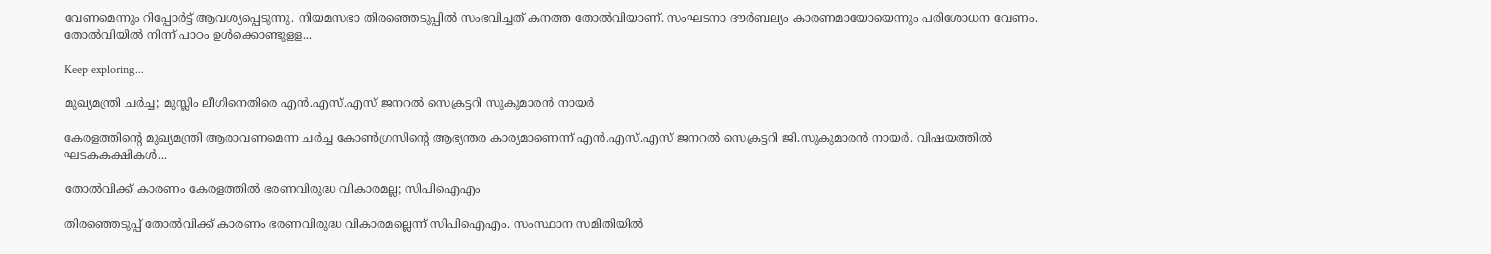വേണമെന്നും റിപ്പോർട്ട് ആവശ്യപ്പെടുന്നു. നിയമസഭാ തിരഞ്ഞെടുപ്പിൽ സംഭവിച്ചത് കനത്ത തോൽവിയാണ്. സംഘടനാ ദൗർബല്യം കാരണമായോയെന്നും പരിശോധന വേണം. തോൽവിയിൽ നിന്ന് പാഠം ഉൾക്കൊണ്ടുളള...

Keep exploring...

മുഖ്യമന്ത്രി ചര്‍ച്ച; മുസ്ലിം ലീഗിനെതിരെ എന്‍.എസ്.എസ് ജനറല്‍ സെക്രട്ടറി സുകുമാരന്‍ നായര്‍

കേരളത്തിന്‍റെ മുഖ്യമന്ത്രി ആരാവണമെന്ന ചര്‍ച്ച കോണ്‍ഗ്രസിൻ്റെ ആഭ്യന്തര കാര്യമാണെന്ന് എന്‍.എസ്.എസ് ജനറല്‍ സെക്രട്ടറി ജി.സുകുമാരന്‍ നായര്‍. വിഷയത്തില്‍ ഘടകകക്ഷികള്‍...

തോൽവിക്ക് കാരണം കേരളത്തിൽ ഭരണവിരുദ്ധ വികാരമല്ല; സിപിഐഎം

തിരഞ്ഞെടുപ്പ് തോൽവിക്ക് കാരണം ഭരണവിരുദ്ധ വികാരമല്ലെന്ന് സിപിഐഎം. സംസ്ഥാന സമിതിയിൽ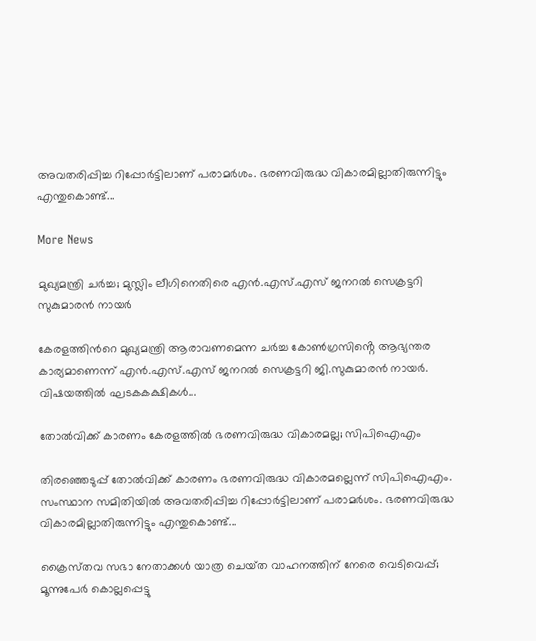അവതരിപ്പിച്ച റിപ്പോർട്ടിലാണ് പരാമർശം. ഭരണവിരുദ്ധ വികാരമില്ലാതിരുന്നിട്ടും എന്തുകൊണ്ട്...

More News

മുഖ്യമന്ത്രി ചര്‍ച്ച; മുസ്ലിം ലീഗിനെതിരെ എന്‍.എസ്.എസ് ജനറല്‍ സെക്രട്ടറി സുകുമാരന്‍ നായര്‍

കേരളത്തിന്‍റെ മുഖ്യമന്ത്രി ആരാവണമെന്ന ചര്‍ച്ച കോണ്‍ഗ്രസിൻ്റെ ആഭ്യന്തര കാര്യമാണെന്ന് എന്‍.എസ്.എസ് ജനറല്‍ സെക്രട്ടറി ജി.സുകുമാരന്‍ നായര്‍. വിഷയത്തില്‍ ഘടകകക്ഷികള്‍...

തോൽവിക്ക് കാരണം കേരളത്തിൽ ഭരണവിരുദ്ധ വികാരമല്ല; സിപിഐഎം

തിരഞ്ഞെടുപ്പ് തോൽവിക്ക് കാരണം ഭരണവിരുദ്ധ വികാരമല്ലെന്ന് സിപിഐഎം. സംസ്ഥാന സമിതിയിൽ അവതരിപ്പിച്ച റിപ്പോർട്ടിലാണ് പരാമർശം. ഭരണവിരുദ്ധ വികാരമില്ലാതിരുന്നിട്ടും എന്തുകൊണ്ട്...

ക്രൈസ്‌തവ സഭാ നേതാക്കള്‍ യാത്ര ചെയ്‌ത വാഹനത്തിന് നേരെ വെടിവെപ്പ്; മൂന്നുപേര്‍ കൊല്ലപ്പെട്ടു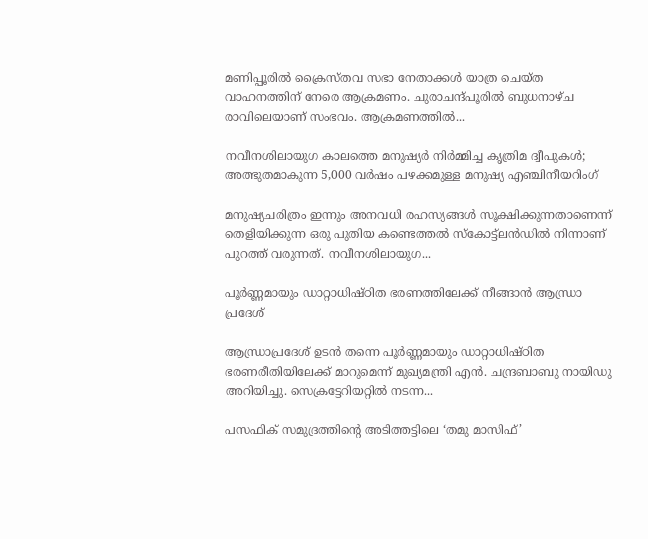മണിപ്പൂരില്‍ ക്രൈസ്‌തവ സഭാ നേതാക്കള്‍ യാത്ര ചെയ്‌ത വാഹനത്തിന് നേരെ ആക്രമണം. ചുരാചന്ദ്പൂരില്‍ ബുധനാഴ്‌ച രാവിലെയാണ് സംഭവം. ആക്രമണത്തില്‍...

നവീനശിലായുഗ കാലത്തെ മനുഷ്യർ നിർമ്മിച്ച കൃത്രിമ ദ്വീപുകൾ; അത്ഭുതമാകുന്ന 5,000 വർഷം പഴക്കമുള്ള മനുഷ്യ എഞ്ചിനീയറിംഗ്

മനുഷ്യചരിത്രം ഇന്നും അനവധി രഹസ്യങ്ങൾ സൂക്ഷിക്കുന്നതാണെന്ന് തെളിയിക്കുന്ന ഒരു പുതിയ കണ്ടെത്തൽ സ്കോട്ട്ലൻഡിൽ നിന്നാണ് പുറത്ത് വരുന്നത്. നവീനശിലായുഗ...

പൂർണ്ണമായും ഡാറ്റാധിഷ്ഠിത ഭരണത്തിലേക്ക് നീങ്ങാൻ ആന്ധ്രാ പ്രദേശ്

ആന്ധ്രാപ്രദേശ് ഉടൻ തന്നെ പൂർണ്ണമായും ഡാറ്റാധിഷ്ഠിത ഭരണരീതിയിലേക്ക് മാറുമെന്ന് മുഖ്യമന്ത്രി എൻ. ചന്ദ്രബാബു നായിഡു അറിയിച്ചു. സെക്രട്ടേറിയറ്റിൽ നടന്ന...

പസഫിക് സമുദ്രത്തിന്റെ അടിത്തട്ടിലെ ‘തമു മാസിഫ്’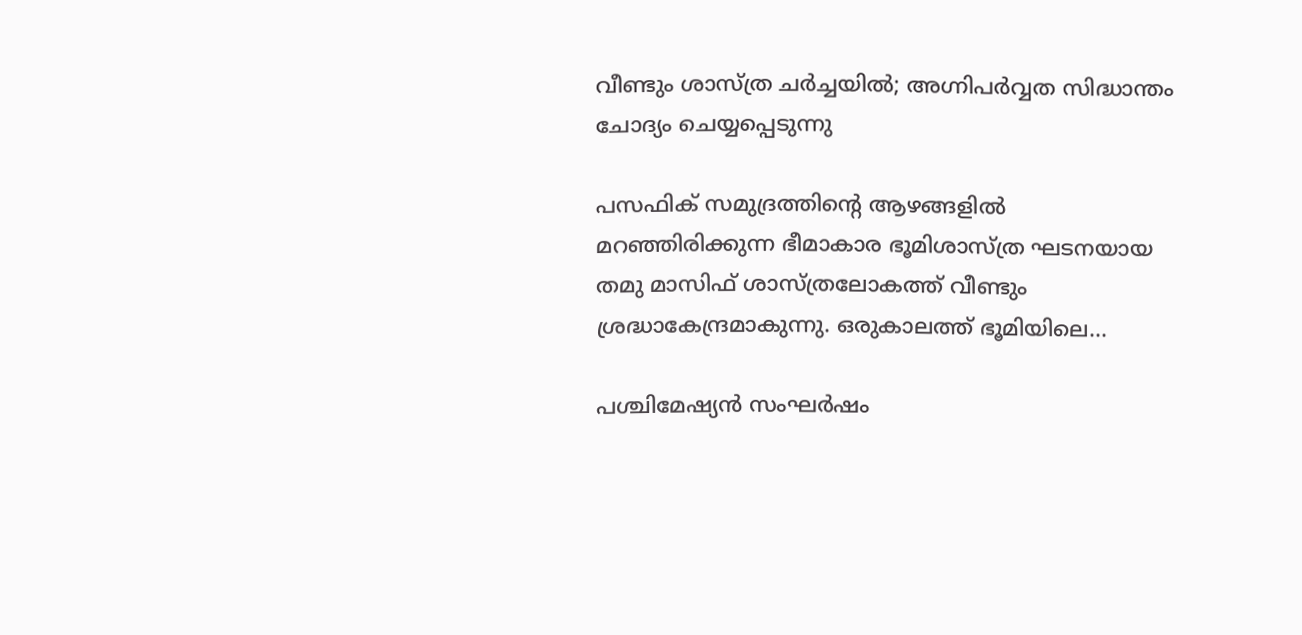വീണ്ടും ശാസ്ത്ര ചർച്ചയിൽ; അഗ്നിപർവ്വത സിദ്ധാന്തം ചോദ്യം ചെയ്യപ്പെടുന്നു

പസഫിക് സമുദ്രത്തിന്റെ ആഴങ്ങളിൽ മറഞ്ഞിരിക്കുന്ന ഭീമാകാര ഭൂമിശാസ്ത്ര ഘടനയായ തമു മാസിഫ് ശാസ്ത്രലോകത്ത് വീണ്ടും ശ്രദ്ധാകേന്ദ്രമാകുന്നു. ഒരുകാലത്ത് ഭൂമിയിലെ...

പശ്ചിമേഷ്യൻ സംഘർഷം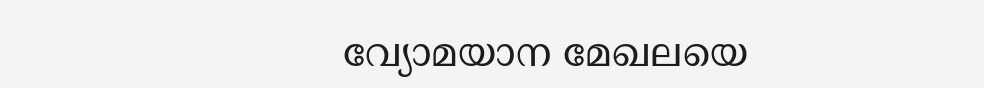വ്യോമയാന മേഖലയെ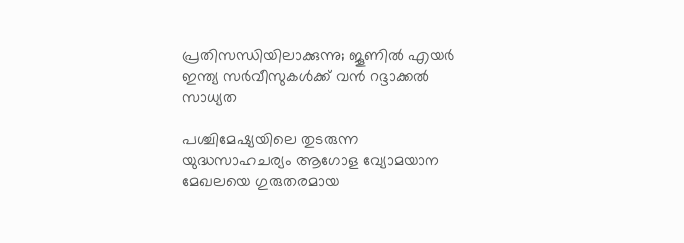പ്രതിസന്ധിയിലാക്കുന്നു; ജൂണിൽ എയർ ഇന്ത്യ സർവീസുകൾക്ക് വൻ റദ്ദാക്കൽ സാധ്യത

പശ്ചിമേഷ്യയിലെ തുടരുന്ന യുദ്ധസാഹചര്യം ആഗോള വ്യോമയാന മേഖലയെ ഗുരുതരമായ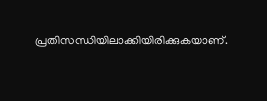പ്രതിസന്ധിയിലാക്കിയിരിക്കുകയാണ്.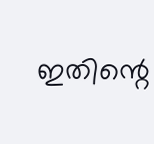ഇതിന്റെ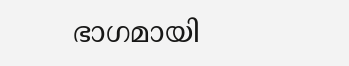ഭാഗമായി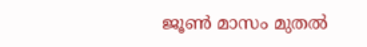ജൂൺ മാസം മുതൽ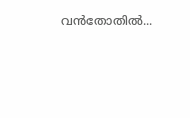വൻതോതിൽ...